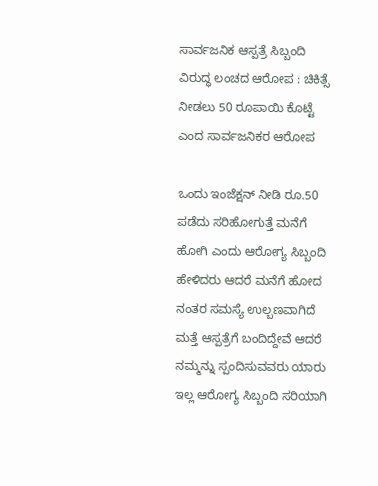ಸಾರ್ವಜನಿಕ ಆಸ್ಪತ್ರೆ ಸಿಬ್ಬಂದಿ ವಿರುದ್ಧ ಲಂಚದ ಆರೋಪ : ಚಿಕಿತ್ಸೆ ನೀಡಲು 50 ರೂಪಾಯಿ ಕೊಟ್ಟೆ ಎಂದ ಸಾರ್ವಜನಿಕರ ಆರೋಪ

ಒಂದು ಇಂಜೆಕ್ಷನ್ ನೀಡಿ ರೂ.50 ಪಡೆದು ಸರಿಹೋಗುತ್ತೆ ಮನೆಗೆ ಹೋಗಿ ಎಂದು ಆರೋಗ್ಯ ಸಿಬ್ಬಂದಿ ಹೇಳಿದರು ಆದರೆ ಮನೆಗೆ ಹೋದ ನಂತರ ಸಮಸ್ಯೆ ಉಲ್ಬಣವಾಗಿದೆ ಮತ್ತೆ ಆಸ್ಪತ್ರೆಗೆ ಬಂದಿದ್ದೇವೆ ಆದರೆ ನಮ್ಮನ್ನು ಸ್ಪಂದಿಸುವವರು ಯಾರು ಇಲ್ಲ ಆರೋಗ್ಯ ಸಿಬ್ಬಂದಿ ಸರಿಯಾಗಿ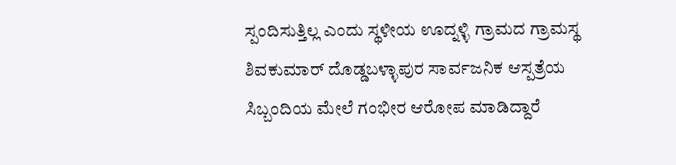ಸ್ಪಂದಿಸುತ್ತಿಲ್ಲ ಎಂದು ಸ್ಥಳೀಯ ಊದ್ನಳ್ಳಿ ಗ್ರಾಮದ ಗ್ರಾಮಸ್ಥ ಶಿವಕುಮಾರ್ ದೊಡ್ಡಬಳ್ಳಾಪುರ ಸಾರ್ವಜನಿಕ ಆಸ್ಪತ್ರೆಯ ಸಿಬ್ಬಂದಿಯ ಮೇಲೆ ಗಂಭೀರ ಆರೋಪ ಮಾಡಿದ್ದಾರೆ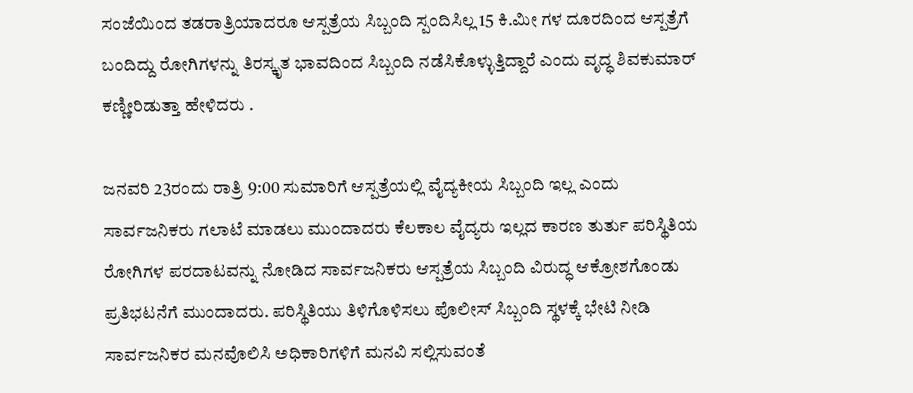ಸಂಜೆಯಿಂದ ತಡರಾತ್ರಿಯಾದರೂ ಆಸ್ಪತ್ರೆಯ ಸಿಬ್ಬಂದಿ ಸ್ಪಂದಿಸಿಲ್ಲ 15 ಕಿ.ಮೀ ಗಳ ದೂರದಿಂದ ಆಸ್ಪತ್ರೆಗೆ ಬಂದಿದ್ದು ರೋಗಿಗಳನ್ನು ತಿರಸ್ಕೃತ ಭಾವದಿಂದ ಸಿಬ್ಬಂದಿ ನಡೆಸಿಕೊಳ್ಳುತ್ತಿದ್ದಾರೆ ಎಂದು ವೃದ್ಧ ಶಿವಕುಮಾರ್ ಕಣ್ಣೀರಿಡುತ್ತಾ ಹೇಳಿದರು .

ಜನವರಿ 23ರಂದು ರಾತ್ರಿ 9:00 ಸುಮಾರಿಗೆ ಆಸ್ಪತ್ರೆಯಲ್ಲಿ ವೈದ್ಯಕೀಯ ಸಿಬ್ಬಂದಿ ಇಲ್ಲ ಎಂದು ಸಾರ್ವಜನಿಕರು ಗಲಾಟೆ ಮಾಡಲು ಮುಂದಾದರು ಕೆಲಕಾಲ ವೈದ್ಯರು ಇಲ್ಲದ ಕಾರಣ ತುರ್ತು ಪರಿಸ್ಥಿತಿಯ ರೋಗಿಗಳ ಪರದಾಟವನ್ನು ನೋಡಿದ ಸಾರ್ವಜನಿಕರು ಆಸ್ಪತ್ರೆಯ ಸಿಬ್ಬಂದಿ ವಿರುದ್ಧ ಆಕ್ರೋಶಗೊಂಡು ಪ್ರತಿಭಟನೆಗೆ ಮುಂದಾದರು. ಪರಿಸ್ಥಿತಿಯು ತಿಳಿಗೊಳಿಸಲು ಪೊಲೀಸ್ ಸಿಬ್ಬಂದಿ ಸ್ಥಳಕ್ಕೆ ಭೇಟಿ ನೀಡಿ ಸಾರ್ವಜನಿಕರ ಮನವೊಲಿಸಿ ಅಧಿಕಾರಿಗಳಿಗೆ ಮನವಿ ಸಲ್ಲಿಸುವಂತೆ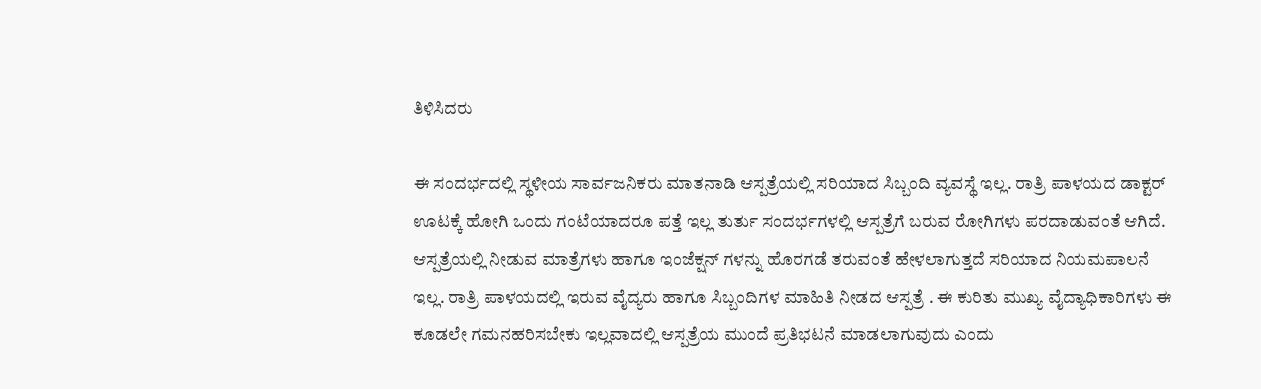ತಿಳಿಸಿದರು

ಈ ಸಂದರ್ಭದಲ್ಲಿ ಸ್ಥಳೀಯ ಸಾರ್ವಜನಿಕರು ಮಾತನಾಡಿ ಆಸ್ಪತ್ರೆಯಲ್ಲಿ ಸರಿಯಾದ ಸಿಬ್ಬಂದಿ ವ್ಯವಸ್ಥೆ ಇಲ್ಲ. ರಾತ್ರಿ ಪಾಳಯದ ಡಾಕ್ಟರ್ ಊಟಕ್ಕೆ ಹೋಗಿ ಒಂದು ಗಂಟೆಯಾದರೂ ಪತ್ತೆ ಇಲ್ಲ ತುರ್ತು ಸಂದರ್ಭಗಳಲ್ಲಿ ಆಸ್ಪತ್ರೆಗೆ ಬರುವ ರೋಗಿಗಳು ಪರದಾಡುವಂತೆ ಆಗಿದೆ. ಆಸ್ಪತ್ರೆಯಲ್ಲಿ ನೀಡುವ ಮಾತ್ರೆಗಳು ಹಾಗೂ ಇಂಜೆಕ್ಷನ್ ಗಳನ್ನು ಹೊರಗಡೆ ತರುವಂತೆ ಹೇಳಲಾಗುತ್ತದೆ ಸರಿಯಾದ ನಿಯಮಪಾಲನೆ ಇಲ್ಲ. ರಾತ್ರಿ ಪಾಳಯದಲ್ಲಿ ಇರುವ ವೈದ್ಯರು ಹಾಗೂ ಸಿಬ್ಬಂದಿಗಳ ಮಾಹಿತಿ ನೀಡದ ಆಸ್ಪತ್ರೆ . ಈ ಕುರಿತು ಮುಖ್ಯ ವೈದ್ಯಾಧಿಕಾರಿಗಳು ಈ ಕೂಡಲೇ ಗಮನಹರಿಸಬೇಕು ಇಲ್ಲವಾದಲ್ಲಿ ಆಸ್ಪತ್ರೆಯ ಮುಂದೆ ಪ್ರತಿಭಟನೆ ಮಾಡಲಾಗುವುದು ಎಂದು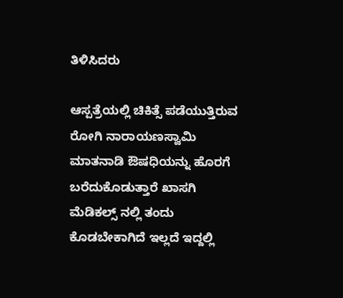ತಿಳಿಸಿದರು

ಆಸ್ಪತ್ರೆಯಲ್ಲಿ ಚಿಕಿತ್ಸೆ ಪಡೆಯುತ್ತಿರುವ ರೋಗಿ ನಾರಾಯಣಸ್ವಾಮಿ ಮಾತನಾಡಿ ಔಷಧಿಯನ್ನು ಹೊರಗೆ ಬರೆದುಕೊಡುತ್ತಾರೆ ಖಾಸಗಿ ಮೆಡಿಕಲ್ಸ್ ನಲ್ಲಿ ತಂದು ಕೊಡಬೇಕಾಗಿದೆ ಇಲ್ಲದೆ ಇದ್ದಲ್ಲಿ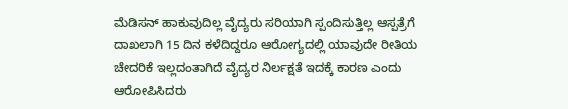ಮೆಡಿಸನ್ ಹಾಕುವುದಿಲ್ಲ ವೈದ್ಯರು ಸರಿಯಾಗಿ ಸ್ಪಂದಿಸುತ್ತಿಲ್ಲ ಆಸ್ಪತ್ರೆಗೆ ದಾಖಲಾಗಿ 15 ದಿನ ಕಳೆದಿದ್ದರೂ ಆರೋಗ್ಯದಲ್ಲಿ ಯಾವುದೇ ರೀತಿಯ ಚೇದರಿಕೆ ಇಲ್ಲದಂತಾಗಿದೆ ವೈದ್ಯರ ನಿರ್ಲಕ್ಷತೆ ಇದಕ್ಕೆ ಕಾರಣ ಎಂದು ಆರೋಪಿಸಿದರು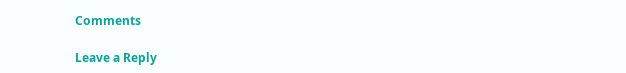Comments

Leave a Reply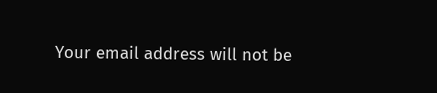Your email address will not be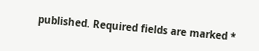published. Required fields are marked *